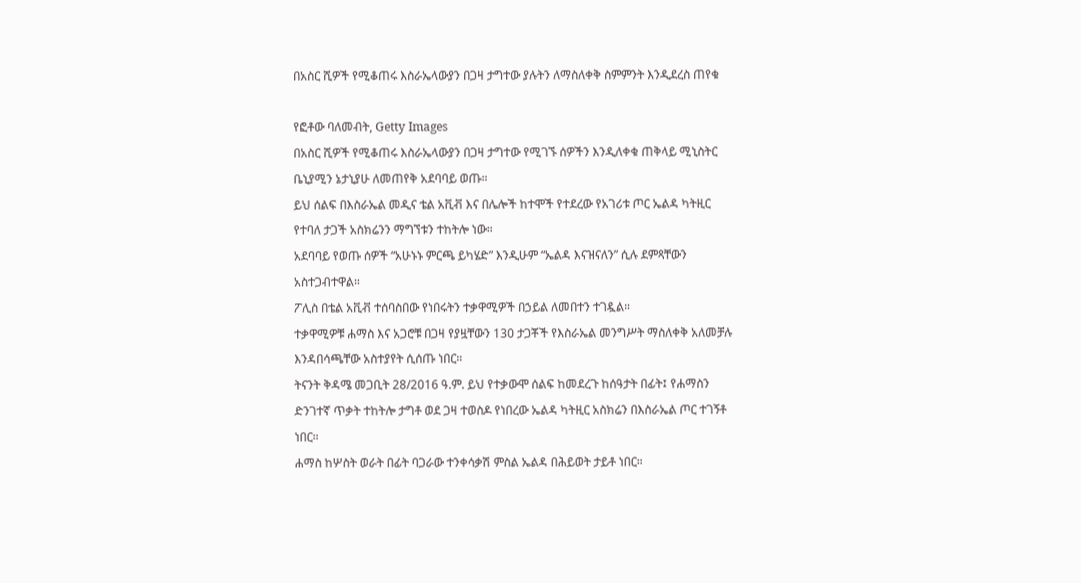በአስር ሺዎች የሚቆጠሩ እስራኤላውያን በጋዛ ታግተው ያሉትን ለማስለቀቅ ስምምንት እንዲደረስ ጠየቁ

የፎቶው ባለመብት, Getty Images
በአስር ሺዎች የሚቆጠሩ እስራኤላውያን በጋዛ ታግተው የሚገኙ ሰዎችን እንዲለቀቁ ጠቅላይ ሚኒስትር ቤኒያሚን ኔታኒያሁ ለመጠየቅ አደባባይ ወጡ።
ይህ ሰልፍ በእስራኤል መዲና ቴል አቪቭ እና በሌሎች ከተሞች የተደረው የአገሪቱ ጦር ኤልዳ ካትዚር የተባለ ታጋች አስክሬንን ማግኘቱን ተከትሎ ነው።
አደባባይ የወጡ ሰዎች “አሁኑኑ ምርጫ ይካሄድ” እንዲሁም “ኤልዳ እናዝናለን” ሲሉ ደምጻቸውን አስተጋብተዋል።
ፖሊስ በቴል አቪቭ ተሰባስበው የነበሩትን ተቃዋሚዎች በኃይል ለመበተን ተገዷል።
ተቃዋሚዎቹ ሐማስ እና አጋሮቹ በጋዛ የያዟቸውን 130 ታጋቾች የእስራኤል መንግሥት ማስለቀቅ አለመቻሉ እንዳበሳጫቸው አስተያየት ሲሰጡ ነበር።
ትናንት ቅዳሜ መጋቢት 28/2016 ዓ.ም. ይህ የተቃውሞ ሰልፍ ከመደረጉ ከሰዓታት በፊት፤ የሐማስን ድንገተኛ ጥቃት ተከትሎ ታግቶ ወደ ጋዛ ተወስዶ የነበረው ኤልዳ ካትዚር አስክሬን በእስራኤል ጦር ተገኝቶ ነበር።
ሐማስ ከሦስት ወራት በፊት ባጋራው ተንቀሳቃሽ ምስል ኤልዳ በሕይወት ታይቶ ነበር።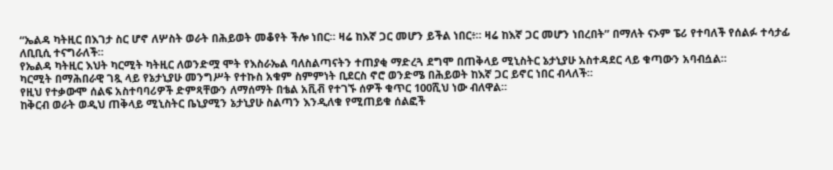“ኤልዳ ካትዚር በእገታ ስር ሆኖ ለሦስት ወራት በሕይወት መቆየት ችሎ ነበር። ዛሬ ከእኛ ጋር መሆን ይችል ነበር፥። ዛሬ ከእኛ ጋር መሆን ነበረበት” በማለት ናኦም ፔሪ የተባለች የሰልፉ ተሳታፊ ለቢቢሲ ተናግራለች።
የኤልዳ ካትዚር እህት ካርሚት ካትዚር ለወንድሟ ሞት የእስራኤል ባለስልጣናትን ተጠያቂ ማድረጓ ደግሞ በጠቅላይ ሚኒስትር ኔታኒያሁ አስተዳደር ላይ ቁጣውን አባብሷል።
ካርሚት በማሕበራዊ ገጿ ላይ የኔታኒያሁ መንግሥት የተኩስ አቁም ስምምነት ቢደርስ ኖሮ ወንድሜ በሕይወት ከእኛ ጋር ይኖር ነበር ብላለች።
የዚህ የተቃውሞ ሰልፍ አስተባባሪዎች ድምጻቸውን ለማሰማት በቴል አቪቭ የተገኙ ሰዎች ቁጥር 100ሺህ ነው ብለዋል።
ከቅርብ ወራት ወዲህ ጠቅላይ ሚኒስትር ቤኒያሚን ኔታኒያሁ ስልጣን እንዲለቁ የሚጠይቁ ሰልፎች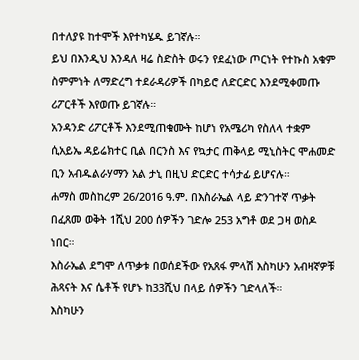በተለያዩ ከተሞች እየተካሄዱ ይገኛሉ።
ይህ በእንዲህ እንዳለ ዛሬ ስድስት ወሩን የደፈነው ጦርነት የተኩስ አቁም ስምምነት ለማድረግ ተደራዳሪዎች በካይሮ ለድርድር እንደሚቀመጡ ሪፖርቶች እየወጡ ይገኛሉ።
አንዳንድ ሪፖርቶች እንደሚጠቁሙት ከሆነ የአሜሪካ የስለላ ተቋም ሲአይኤ ዳይሬክተር ቢል በርንስ እና የኳታር ጠቅላይ ሚኒስትር ሞሐመድ ቢን አብዱልራሃማን አል ታኒ በዚህ ድርድር ተሳታፊ ይሆናሉ።
ሐማስ መስከረም 26/2016 ዓ.ም. በእስራኤል ላይ ድንገተኛ ጥቃት በፈጸመ ወቅት 1ሺህ 200 ሰዎችን ገድሎ 253 አግቶ ወደ ጋዛ ወስዶ ነበር።
እስራኤል ደግሞ ለጥቃቱ በወሰደችው የአጸፋ ምላሽ እስካሁን አብዛኛዎቹ ሕጻናት እና ሴቶች የሆኑ ከ33ሺህ በላይ ሰዎችን ገድላለች።
እስካሁን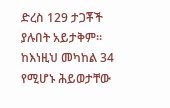ድረስ 129 ታጋቾች ያሉበት አይታቅም። ከእነዚህ መካከል 34 የሚሆኑ ሕይወታቸው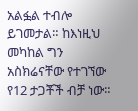አልፏል ተብሎ ይገመታል። ከእነዚህ መካከል ግን አስክሬናቸው የተገኘው የ12 ታጋቾች ብቻ ነው።